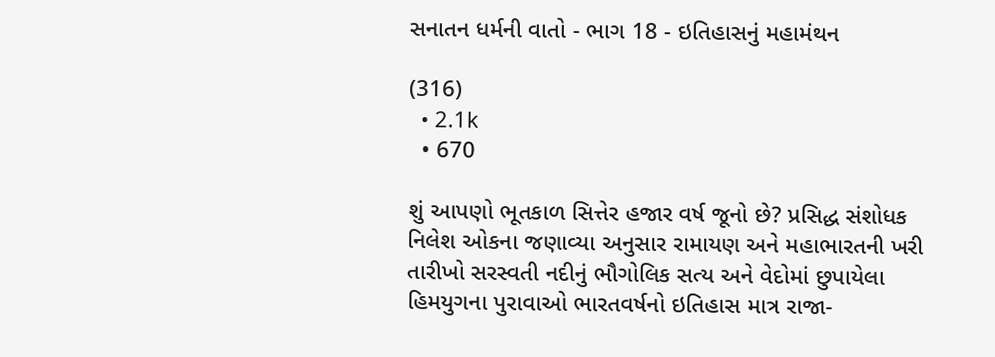સનાતન ધર્મની વાતો - ભાગ 18 - ઇતિહાસનું મહામંથન

(316)
  • 2.1k
  • 670

શું આપણો ભૂતકાળ સિત્તેર હજાર વર્ષ જૂનો છે? પ્રસિદ્ધ સંશોધક નિલેશ ઓકના જણાવ્યા અનુસાર રામાયણ અને મહાભારતની ખરી તારીખો સરસ્વતી નદીનું ભૌગોલિક સત્ય અને વેદોમાં છુપાયેલા હિમયુગના પુરાવાઓ ભારતવર્ષનો ઇતિહાસ માત્ર રાજા-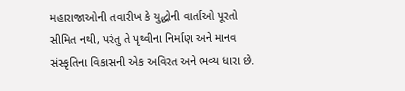મહારાજાઓની તવારીખ કે યુદ્ધોની વાર્તાઓ પૂરતો સીમિત નથી, પરંતુ તે પૃથ્વીના નિર્માણ અને માનવ સંસ્કૃતિના વિકાસની એક અવિરત અને ભવ્ય ધારા છે.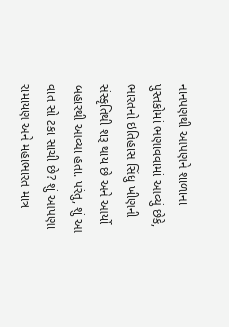નાનપણથી આપણને શાળાના પુસ્તકોમાં ભણાવવામાં આવ્યું છેકે, ભારતનો ઇતિહાસ સિંધુ ખીણની સંસ્કૃતિથી શરૂ થાય છે અને આર્યો બહારથી આવ્યા હતા. પરંતુ, શું આ વાત સો ટકા સાચી છે? શું આપણા રામાયણ અને મહાભારત માત્ર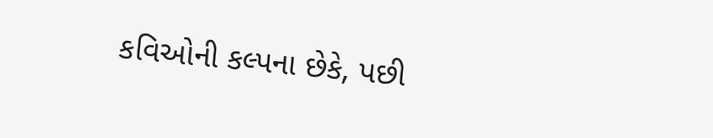કવિઓની કલ્પના છેકે, પછી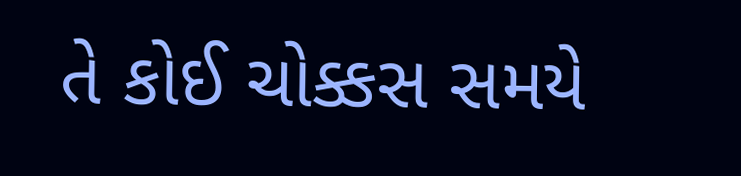તે કોઈ ચોક્કસ સમયે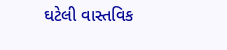ઘટેલી વાસ્તવિક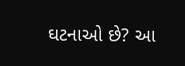ઘટનાઓ છે? આ